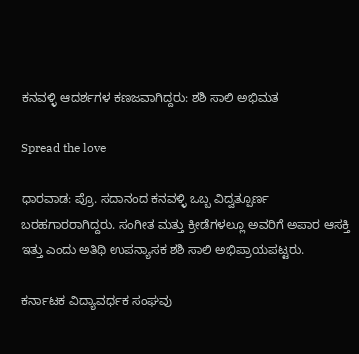ಕನವಳ್ಳಿ ಆದರ್ಶಗಳ ಕಣಜವಾಗಿದ್ದರು: ಶಶಿ ಸಾಲಿ ಅಭಿಮತ

Spread the love

ಧಾರವಾಡ: ಪ್ರೊ. ಸದಾನಂದ ಕನವಳ್ಳಿ ಒಬ್ಬ ವಿದ್ವತ್ಪೂರ್ಣ ಬರಹಗಾರರಾಗಿದ್ದರು. ಸಂಗೀತ ಮತ್ತು ಕ್ರೀಡೆಗಳಲ್ಲೂ ಅವರಿಗೆ ಅಪಾರ ಆಸಕ್ತಿ ಇತ್ತು ಎಂದು ಅತಿಥಿ ಉಪನ್ಯಾಸಕ ಶಶಿ ಸಾಲಿ ಅಭಿಪ್ರಾಯಪಟ್ಟರು.

ಕರ್ನಾಟಕ ವಿದ್ಯಾವರ್ಧಕ ಸಂಘವು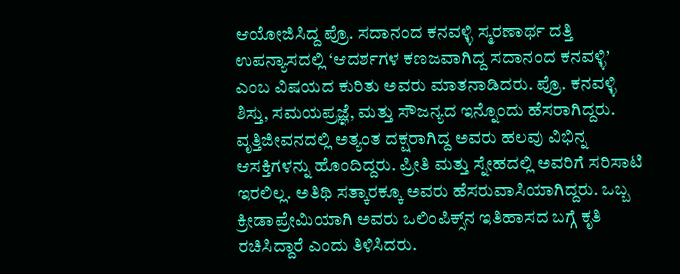ಆಯೋಜಿಸಿದ್ದ ಪ್ರೊ. ಸದಾನಂದ ಕನವಳ್ಳಿ ಸ್ಮರಣಾರ್ಥ ದತ್ತಿ ಉಪನ್ಯಾಸದಲ್ಲಿ ‘ಆದರ್ಶಗಳ ಕಣಜವಾಗಿದ್ದ ಸದಾನಂದ ಕನವಳ್ಳಿ’ ಎಂಬ ವಿಷಯದ ಕುರಿತು ಅವರು ಮಾತನಾಡಿದರು. ಪ್ರೊ. ಕನವಳ್ಳಿ ಶಿಸ್ತು, ಸಮಯಪ್ರಜ್ಞೆ, ಮತ್ತು ಸೌಜನ್ಯದ ಇನ್ನೊಂದು ಹೆಸರಾಗಿದ್ದರು. ವೃತ್ತಿಜೀವನದಲ್ಲಿ ಅತ್ಯಂತ ದಕ್ಷರಾಗಿದ್ದ ಅವರು ಹಲವು ವಿಭಿನ್ನ ಆಸಕ್ತಿಗಳನ್ನು ಹೊಂದಿದ್ದರು. ಪ್ರೀತಿ ಮತ್ತು ಸ್ನೇಹದಲ್ಲಿ ಅವರಿಗೆ ಸರಿಸಾಟಿ ಇರಲಿಲ್ಲ. ಅತಿಥಿ ಸತ್ಕಾರಕ್ಕೂ ಅವರು ಹೆಸರುವಾಸಿಯಾಗಿದ್ದರು. ಒಬ್ಬ ಕ್ರೀಡಾಪ್ರೇಮಿಯಾಗಿ ಅವರು ಒಲಿಂಪಿಕ್ಸ್‌ನ ಇತಿಹಾಸದ ಬಗ್ಗೆ ಕೃತಿ ರಚಿಸಿದ್ದಾರೆ ಎಂದು ತಿಳಿಸಿದರು.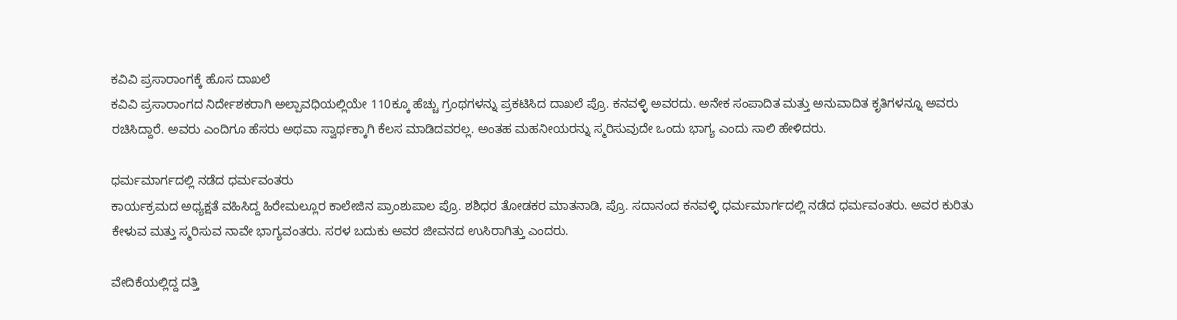ಕವಿವಿ ಪ್ರಸಾರಾಂಗಕ್ಕೆ ಹೊಸ ದಾಖಲೆ
ಕವಿವಿ ಪ್ರಸಾರಾಂಗದ ನಿರ್ದೇಶಕರಾಗಿ ಅಲ್ಪಾವಧಿಯಲ್ಲಿಯೇ 110ಕ್ಕೂ ಹೆಚ್ಚು ಗ್ರಂಥಗಳನ್ನು ಪ್ರಕಟಿಸಿದ ದಾಖಲೆ ಪ್ರೊ. ಕನವಳ್ಳಿ ಅವರದು. ಅನೇಕ ಸಂಪಾದಿತ ಮತ್ತು ಅನುವಾದಿತ ಕೃತಿಗಳನ್ನೂ ಅವರು ರಚಿಸಿದ್ದಾರೆ. ಅವರು ಎಂದಿಗೂ ಹೆಸರು ಅಥವಾ ಸ್ವಾರ್ಥಕ್ಕಾಗಿ ಕೆಲಸ ಮಾಡಿದವರಲ್ಲ. ಅಂತಹ ಮಹನೀಯರನ್ನು ಸ್ಮರಿಸುವುದೇ ಒಂದು ಭಾಗ್ಯ ಎಂದು ಸಾಲಿ ಹೇಳಿದರು.

ಧರ್ಮಮಾರ್ಗದಲ್ಲಿ ನಡೆದ ಧರ್ಮವಂತರು
ಕಾರ್ಯಕ್ರಮದ ಅಧ್ಯಕ್ಷತೆ ವಹಿಸಿದ್ದ ಹಿರೇಮಲ್ಲೂರ ಕಾಲೇಜಿನ ಪ್ರಾಂಶುಪಾಲ ಪ್ರೊ. ಶಶಿಧರ ತೋಡಕರ ಮಾತನಾಡಿ, ಪ್ರೊ. ಸದಾನಂದ ಕನವಳ್ಳಿ ಧರ್ಮಮಾರ್ಗದಲ್ಲಿ ನಡೆದ ಧರ್ಮವಂತರು. ಅವರ ಕುರಿತು ಕೇಳುವ ಮತ್ತು ಸ್ಮರಿಸುವ ನಾವೇ ಭಾಗ್ಯವಂತರು. ಸರಳ ಬದುಕು ಅವರ ಜೀವನದ ಉಸಿರಾಗಿತ್ತು ಎಂದರು.

ವೇದಿಕೆಯಲ್ಲಿದ್ದ ದತ್ತಿ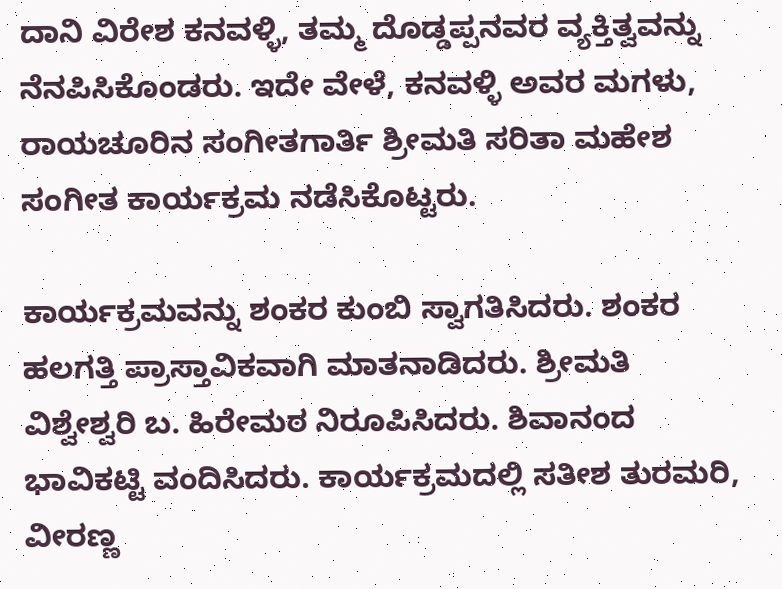ದಾನಿ ವಿರೇಶ ಕನವಳ್ಳಿ, ತಮ್ಮ ದೊಡ್ಡಪ್ಪನವರ ವ್ಯಕ್ತಿತ್ವವನ್ನು ನೆನಪಿಸಿಕೊಂಡರು. ಇದೇ ವೇಳೆ, ಕನವಳ್ಳಿ ಅವರ ಮಗಳು, ರಾಯಚೂರಿನ ಸಂಗೀತಗಾರ್ತಿ ಶ್ರೀಮತಿ ಸರಿತಾ ಮಹೇಶ ಸಂಗೀತ ಕಾರ್ಯಕ್ರಮ ನಡೆಸಿಕೊಟ್ಟರು.

ಕಾರ್ಯಕ್ರಮವನ್ನು ಶಂಕರ ಕುಂಬಿ ಸ್ವಾಗತಿಸಿದರು. ಶಂಕರ ಹಲಗತ್ತಿ ಪ್ರಾಸ್ತಾವಿಕವಾಗಿ ಮಾತನಾಡಿದರು. ಶ್ರೀಮತಿ ವಿಶ್ವೇಶ್ವರಿ ಬ. ಹಿರೇಮಠ ನಿರೂಪಿಸಿದರು. ಶಿವಾನಂದ ಭಾವಿಕಟ್ಟಿ ವಂದಿಸಿದರು. ಕಾರ್ಯಕ್ರಮದಲ್ಲಿ ಸತೀಶ ತುರಮರಿ, ವೀರಣ್ಣ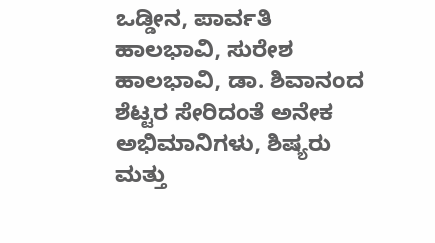ಒಡ್ಡೀನ, ಪಾರ್ವತಿ ಹಾಲಭಾವಿ, ಸುರೇಶ ಹಾಲಭಾವಿ, ಡಾ. ಶಿವಾನಂದ ಶೆಟ್ಟರ ಸೇರಿದಂತೆ ಅನೇಕ ಅಭಿಮಾನಿಗಳು, ಶಿಷ್ಯರು ಮತ್ತು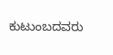ಕುಟುಂಬದವರು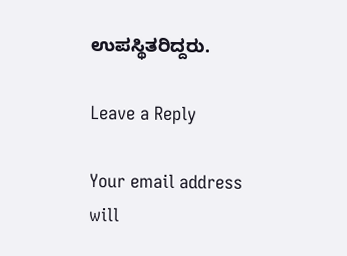ಉಪಸ್ಥಿತರಿದ್ದರು.

Leave a Reply

Your email address will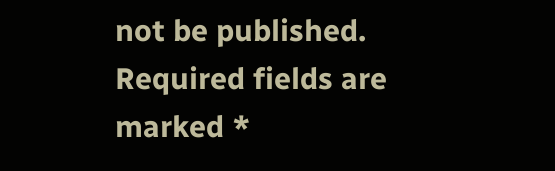not be published. Required fields are marked *